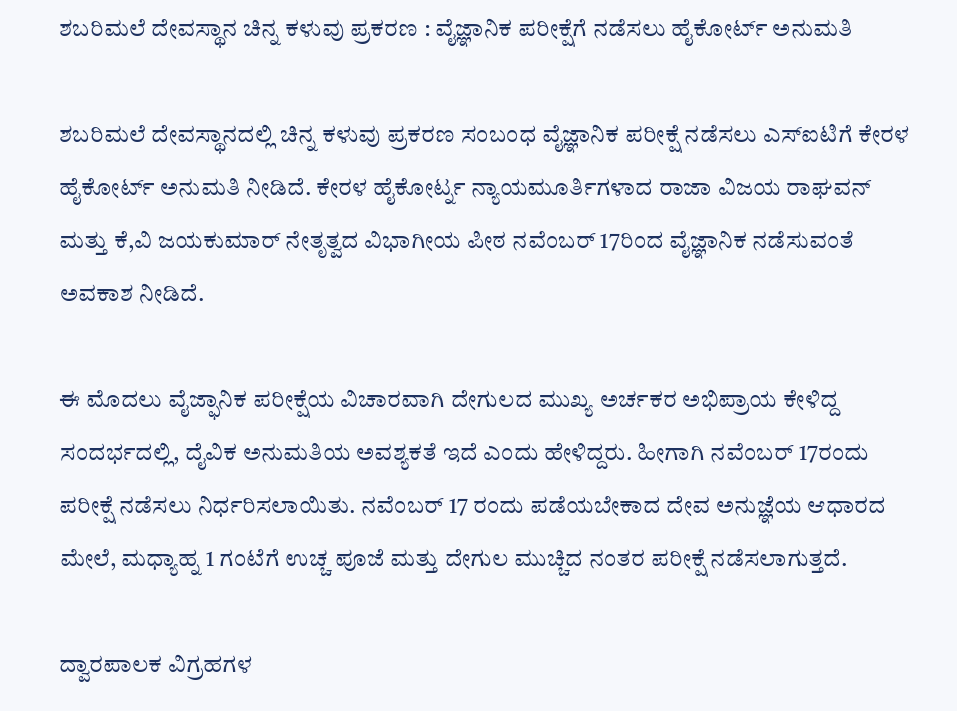ಶಬರಿಮಲೆ ದೇವಸ್ಥಾನ ಚಿನ್ನ ಕಳುವು ಪ್ರಕರಣ : ವೈಜ್ಞಾನಿಕ ಪರೀಕ್ಷೆಗೆ ನಡೆಸಲು ಹೈಕೋರ್ಟ್ ಅನುಮತಿ

ಶಬರಿಮಲೆ ದೇವಸ್ಥಾನದಲ್ಲಿ ಚಿನ್ನ ಕಳುವು ಪ್ರಕರಣ ಸಂಬಂಧ ವೈಜ್ಞಾನಿಕ ಪರೀಕ್ಷೆ ನಡೆಸಲು ಎಸ್ಐಟಿಗೆ ಕೇರಳ ಹೈಕೋರ್ಟ್ ಅನುಮತಿ ನೀಡಿದೆ. ಕೇರಳ ಹೈಕೋರ್ಟ್ನ ನ್ಯಾಯಮೂರ್ತಿಗಳಾದ ರಾಜಾ ವಿಜಯ ರಾಘವನ್ ಮತ್ತು ಕೆ,ವಿ ಜಯಕುಮಾರ್ ನೇತೃತ್ವದ ವಿಭಾಗೀಯ ಪೀಠ ನವೆಂಬರ್ 17ರಿಂದ ವೈಜ್ಞಾನಿಕ ನಡೆಸುವಂತೆ ಅವಕಾಶ ನೀಡಿದೆ.

ಈ ಮೊದಲು ವೈಜ್ಫಾನಿಕ ಪರೀಕ್ಷೆಯ ವಿಚಾರವಾಗಿ ದೇಗುಲದ ಮುಖ್ಯ ಅರ್ಚಕರ ಅಭಿಪ್ರಾಯ ಕೇಳಿದ್ದ ಸಂದರ್ಭದಲ್ಲಿ, ದೈವಿಕ ಅನುಮತಿಯ ಅವಶ್ಯಕತೆ ಇದೆ ಎಂದು ಹೇಳಿದ್ದರು. ಹೀಗಾಗಿ ನವೆಂಬರ್ 17ರಂದು ಪರೀಕ್ಷೆ ನಡೆಸಲು ನಿರ್ಧರಿಸಲಾಯಿತು. ನವೆಂಬರ್ 17 ರಂದು ಪಡೆಯಬೇಕಾದ ದೇವ ಅನುಜ್ಞೆಯ ಆಧಾರದ ಮೇಲೆ, ಮಧ್ಯಾಹ್ನ 1 ಗಂಟೆಗೆ ಉಚ್ಚ ಪೂಜೆ ಮತ್ತು ದೇಗುಲ ಮುಚ್ಚಿದ ನಂತರ ಪರೀಕ್ಷೆ ನಡೆಸಲಾಗುತ್ತದೆ.

ದ್ವಾರಪಾಲಕ ವಿಗ್ರಹಗಳ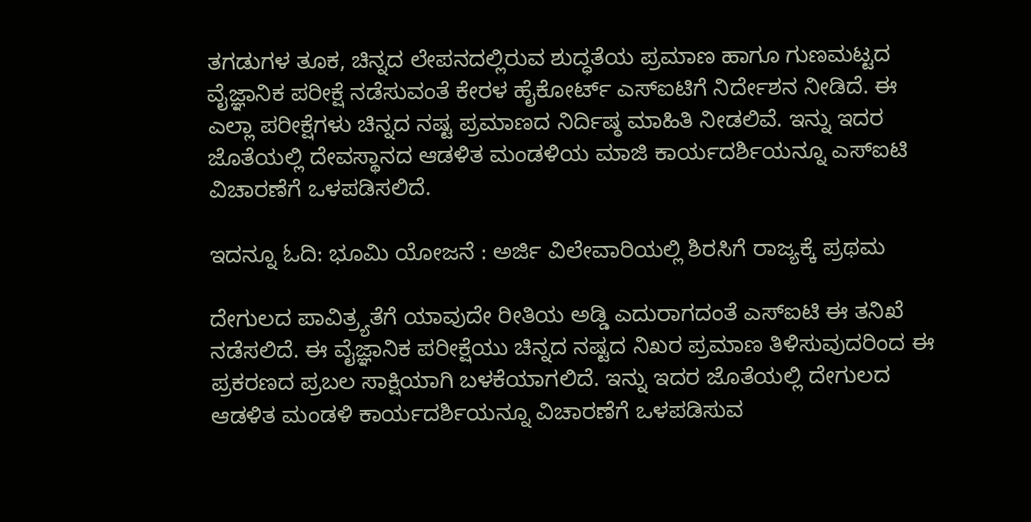ತಗಡುಗಳ ತೂಕ, ಚಿನ್ನದ ಲೇಪನದಲ್ಲಿರುವ ಶುದ್ಧತೆಯ ಪ್ರಮಾಣ ಹಾಗೂ ಗುಣಮಟ್ಟದ ವೈಜ್ಞಾನಿಕ ಪರೀಕ್ಷೆ ನಡೆಸುವಂತೆ ಕೇರಳ ಹೈಕೋರ್ಟ್ ಎಸ್ಐಟಿಗೆ ನಿರ್ದೇಶನ ನೀಡಿದೆ. ಈ ಎಲ್ಲಾ ಪರೀಕ್ಷೆಗಳು ಚಿನ್ನದ ನಷ್ಟ ಪ್ರಮಾಣದ ನಿರ್ದಿಷ್ಠ ಮಾಹಿತಿ ನೀಡಲಿವೆ. ಇನ್ನು ಇದರ ಜೊತೆಯಲ್ಲಿ ದೇವಸ್ಥಾನದ ಆಡಳಿತ ಮಂಡಳಿಯ ಮಾಜಿ ಕಾರ್ಯದರ್ಶಿಯನ್ನೂ ಎಸ್ಐಟಿ ವಿಚಾರಣೆಗೆ ಒಳಪಡಿಸಲಿದೆ.

ಇದನ್ನೂ ಓದಿ: ಭೂಮಿ ಯೋಜನೆ : ಅರ್ಜಿ ವಿಲೇವಾರಿಯಲ್ಲಿ ಶಿರಸಿಗೆ ರಾಜ್ಯಕ್ಕೆ ಪ್ರಥಮ

ದೇಗುಲದ ಪಾವಿತ್ರ್ಯತೆಗೆ ಯಾವುದೇ ರೀತಿಯ ಅಡ್ಡಿ ಎದುರಾಗದಂತೆ ಎಸ್ಐಟಿ ಈ ತನಿಖೆ ನಡೆಸಲಿದೆ. ಈ ವೈಜ್ಞಾನಿಕ ಪರೀಕ್ಷೆಯು ಚಿನ್ನದ ನಷ್ಟದ ನಿಖರ ಪ್ರಮಾಣ ತಿಳಿಸುವುದರಿಂದ ಈ ಪ್ರಕರಣದ ಪ್ರಬಲ ಸಾಕ್ಷಿಯಾಗಿ ಬಳಕೆಯಾಗಲಿದೆ. ಇನ್ನು ಇದರ ಜೊತೆಯಲ್ಲಿ ದೇಗುಲದ ಆಡಳಿತ ಮಂಡಳಿ ಕಾರ್ಯದರ್ಶಿಯನ್ನೂ ವಿಚಾರಣೆಗೆ ಒಳಪಡಿಸುವ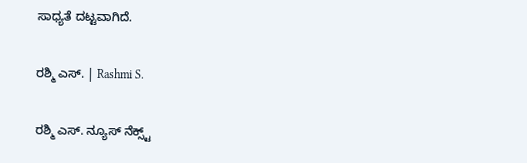ಸಾಧ್ಯತೆ ದಟ್ಟವಾಗಿದೆ.

ರಶ್ಮಿ ಎಸ್. | Rashmi S.

ರಶ್ಮಿ ಎಸ್. ನ್ಯೂಸ್‌ ನೆಕ್ಸ್ಟ್‌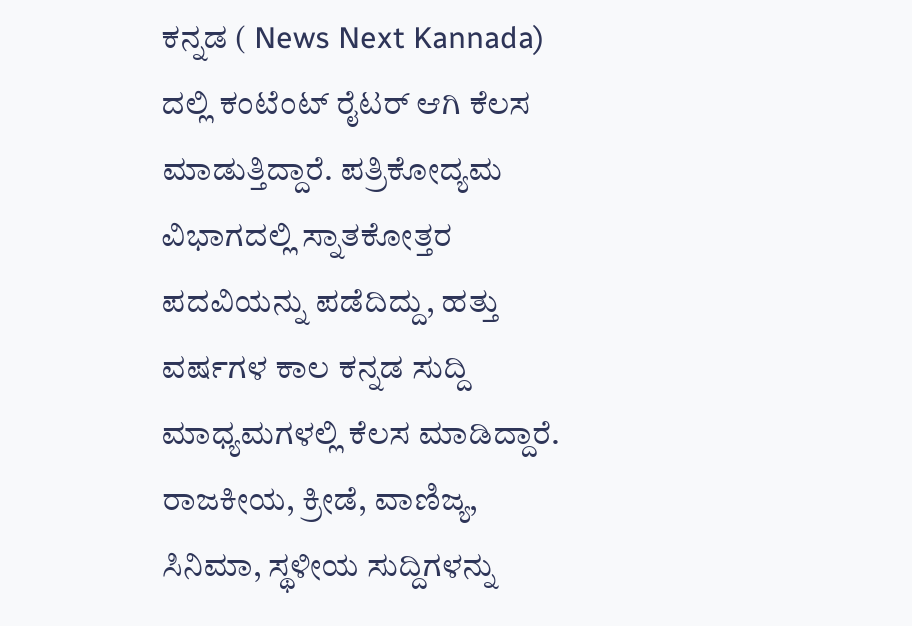ಕನ್ನಡ ( News Next Kannada) ದಲ್ಲಿ ಕಂಟೆಂಟ್‌ ರೈಟರ್‌ ಆಗಿ ಕೆಲಸ ಮಾಡುತ್ತಿದ್ದಾರೆ. ಪತ್ರಿಕೋದ್ಯಮ ವಿಭಾಗದಲ್ಲಿ ಸ್ನಾತಕೋತ್ತರ ಪದವಿಯನ್ನು ಪಡೆದಿದ್ದು, ಹತ್ತು ವರ್ಷಗಳ ಕಾಲ ಕನ್ನಡ ಸುದ್ದಿ ಮಾಧ್ಯಮಗಳಲ್ಲಿ ಕೆಲಸ ಮಾಡಿದ್ದಾರೆ. ರಾಜಕೀಯ, ಕ್ರೀಡೆ, ವಾಣಿಜ್ಯ, ಸಿನಿಮಾ, ಸ್ಥಳೀಯ ಸುದ್ದಿಗಳನ್ನು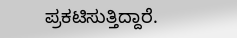ಪ್ರಕಟಿಸುತ್ತಿದ್ದಾರೆ.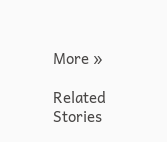More »

Related Stories